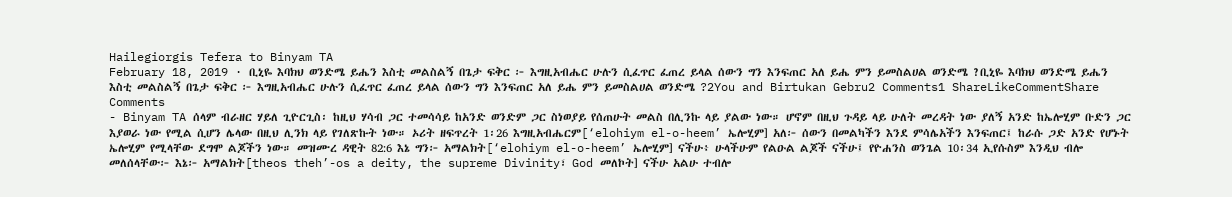Hailegiorgis Tefera to Binyam TA
February 18, 2019 · ቢኒዬ እባክህ ወንድሜ ይሔን እስቲ መልስልኝ በጌታ ፍቅር ፦ እግዚአብሔር ሁሉን ሲፈጥር ፈጠረ ይላል ሰውን ግን እንፍጠር አለ ይሔ ምን ይመስልሀል ወንድሜ ?ቢኒዬ እባክህ ወንድሜ ይሔን እስቲ መልስልኝ በጌታ ፍቅር ፦ እግዚአብሔር ሁሉን ሲፈጥር ፈጠረ ይላል ሰውን ግን እንፍጠር አለ ይሔ ምን ይመስልሀል ወንድሜ ?2You and Birtukan Gebru2 Comments1 ShareLikeCommentShare
Comments
- Binyam TA ሰላም ብራዘር ሃይለ ጊዮርጊስ፡ ከዚህ ሃሳብ ጋር ተመሳሳይ ከአንድ ወንድም ጋር ስነወያይ የሰጠሁት መልስ በሊንኩ ላይ ያልው ነው። ሆኖም በዚህ ጉዳይ ላይ ሁለት መረዳት ነው ያለኝ አንድ ከኤሎሂም ቡድን ጋር እያወራ ነው የሚል ሲሆን ሌላው በዚህ ሊንክ ላይ የገለጽኩት ነው። ኦሪት ዘፍጥረት 1፡26 እግዚአብሔርም[‘elohiym el-o-heem’ ኤሎሂም] አለ፦ ሰውን በመልካችን እንደ ምሳሌአችን እንፍጠር፤ ከራሱ ጋድ አንድ የሆኑት ኤሎሂም የሚላቸው ደግሞ ልጆችን ነው። መዝሙረ ዳዊት 82:6 እኔ ግን፦ አማልክት[‘elohiym el-o-heem’ ኤሎሂም] ናችሁ፥ ሁላችሁም የልዑል ልጆች ናችሁ፤ የዮሐንስ ወንጌል 10፡34 ኢየሱስም እንዲህ ብሎ መለሰላቸው፦ እኔ፦ አማልክት[theos theh’-os a deity, the supreme Divinity፣ God መለኮት] ናችሁ አልሁ ተብሎ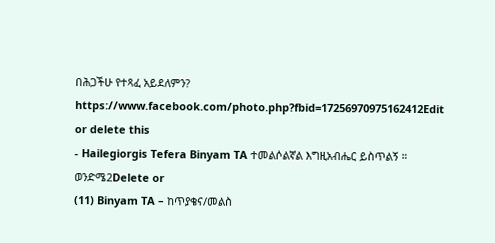በሕጋችሁ የተጻፈ አይደለምን? https://www.facebook.com/photo.php?fbid=17256970975162412Edit or delete this
- Hailegiorgis Tefera Binyam TA ተመልሶልኛል እግዚአብሔር ይስጥልኝ ። ወንድሜ2Delete or
(11) Binyam TA – ከጥያቄና/መልስ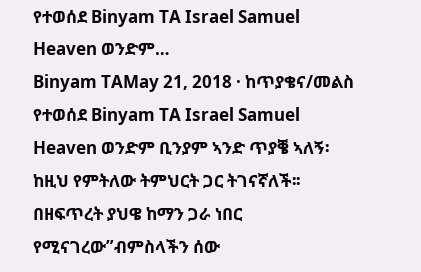የተወሰደ Binyam TA Israel Samuel Heaven ወንድም…
Binyam TAMay 21, 2018 · ከጥያቄና/መልስ የተወሰደ Binyam TA Israel Samuel Heaven ወንድም ቢንያም ኣንድ ጥያቔ ኣለኝ፡ከዚህ የምትለው ትምህርት ጋር ትገናኛለች፡፡በዘፍጥረት ያህዌ ከማን ጋራ ነበር የሚናገረው”ብምስላችን ሰው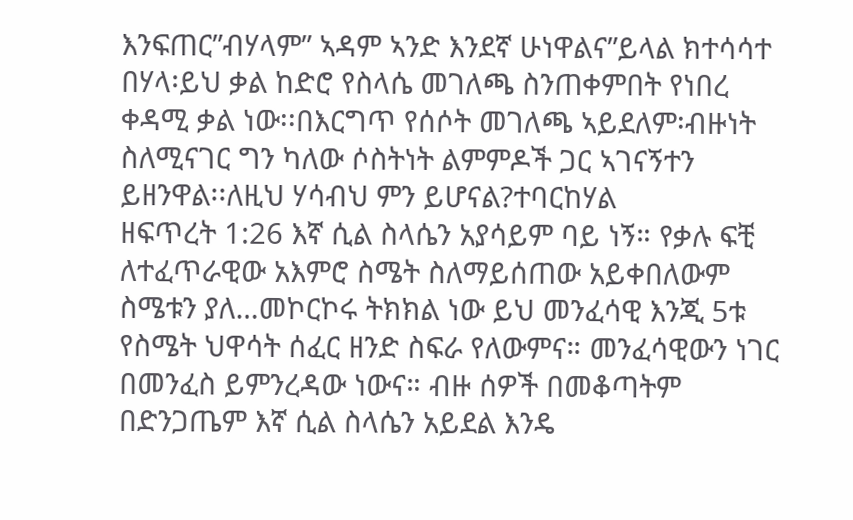እንፍጠር”ብሃላም” ኣዳም ኣንድ እንደኛ ሁነዋልና”ይላል ክተሳሳተ በሃላ፡ይህ ቃል ከድሮ የስላሴ መገለጫ ስንጠቀምበት የነበረ ቀዳሚ ቃል ነው፡፡በእርግጥ የሰሶት መገለጫ ኣይደለም፡ብዙነት ስለሚናገር ግን ካለው ሶስትነት ልምምዶች ጋር ኣገናኝተን ይዘንዋል፡፡ለዚህ ሃሳብህ ምን ይሆናል?ተባርከሃል
ዘፍጥረት 1:26 እኛ ሲል ስላሴን አያሳይም ባይ ነኝ። የቃሉ ፍቺ ለተፈጥራዊው አእምሮ ስሜት ስለማይሰጠው አይቀበለውም ስሜቱን ያለ…መኮርኮሩ ትክክል ነው ይህ መንፈሳዊ እንጂ 5ቱ የስሜት ህዋሳት ሰፈር ዘንድ ስፍራ የለውምና። መንፈሳዊውን ነገር በመንፈስ ይምንረዳው ነውና። ብዙ ሰዎች በመቆጣትም በድንጋጤም እኛ ሲል ስላሴን አይደል እንዴ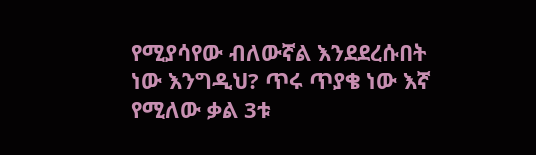የሚያሳየው ብለውኛል እንደደረሱበት ነው እንግዲህ? ጥሩ ጥያቄ ነው እኛ የሚለው ቃል 3ቱ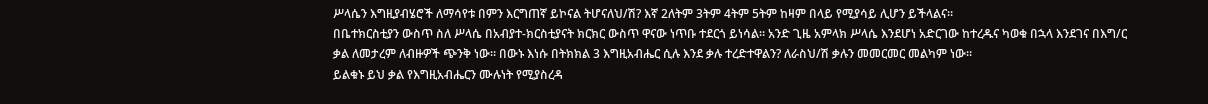ሥላሴን እግዚያብሄሮች ለማሳየቱ በምን እርግጠኛ ይኮናል ትሆናለህ/ሽ? እኛ 2ለትም 3ትም 4ትም 5ትም ከዛም በላይ የሚያሳይ ሊሆን ይችላልና።
በቤተክርስቲያን ውስጥ ስለ ሥላሴ በአብያተ-ክርስቲያናት ክርክር ውስጥ ዋናው ነጥቡ ተደርጎ ይነሳል። አንድ ጊዜ አምላክ ሥላሴ እንደሆነ አድርገው ከተረዱና ካወቁ በኋላ እንደገና በእግ/ር ቃል ለመታረም ለብዙዎች ጭንቅ ነው። በውኑ እነሱ በትክክል 3 እግዚአብሔር ሲሉ እንደ ቃሉ ተረድተዋልን? ለራስህ/ሽ ቃሉን መመርመር መልካም ነው።
ይልቁኑ ይህ ቃል የእግዚአብሔርን ሙሉነት የሚያስረዳ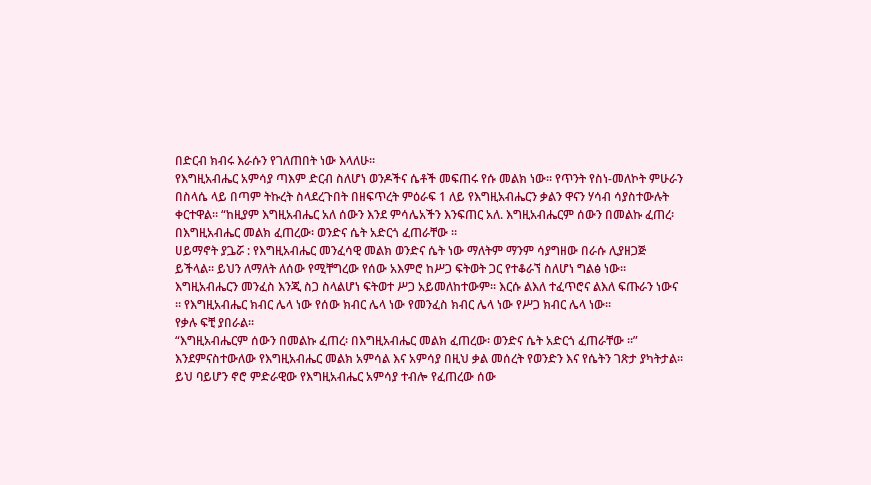በድርብ ክብሩ እራሱን የገለጠበት ነው እላለሁ።
የእግዚአብሔር አምሳያ ጣእም ድርብ ስለሆነ ወንዶችና ሴቶች መፍጠሩ የሱ መልክ ነው። የጥንት የስነ-መለኮት ምሁራን በስላሴ ላይ በጣም ትኩረት ስላደረጉበት በዘፍጥረት ምዕራፍ 1 ለይ የእግዚአብሔርን ቃልን ዋናን ሃሳብ ሳያስተውሉት ቀርተዋል። “ከዚያም እግዚአብሔር አለ ሰውን እንደ ምሳሌአችን እንፍጠር አለ. እግዚአብሔርም ሰውን በመልኩ ፈጠረ፡ በእግዚአብሔር መልክ ፈጠረው፡ ወንድና ሴት አድርጎ ፈጠራቸው ።
ሀይማኖት ያጔሯ : የእግዚአብሔር መንፈሳዊ መልክ ወንድና ሴት ነው ማለትም ማንም ሳያግዘው በራሱ ሊያዘጋጅ ይችላል። ይህን ለማለት ለሰው የሚቸግረው የሰው አእምሮ ከሥጋ ፍትወት ጋር የተቆራኘ ስለሆነ ግልፅ ነው። እግዚአብሔርን መንፈስ እንጂ ስጋ ስላልሆነ ፍትወተ ሥጋ አይመለከተውም። እርሱ ልእለ ተፈጥሮና ልእለ ፍጡራን ነውና ። የእግዚአብሔር ክብር ሌላ ነው የሰው ክብር ሌላ ነው የመንፈስ ክብር ሌላ ነው የሥጋ ክብር ሌላ ነው።
የቃሉ ፍቺ ያበራል።
“እግዚአብሔርም ሰውን በመልኩ ፈጠረ፡ በእግዚአብሔር መልክ ፈጠረው፡ ወንድና ሴት አድርጎ ፈጠራቸው ።”
እንደምናስተውለው የእግዚአብሔር መልክ አምሳል እና አምሳያ በዚህ ቃል መሰረት የወንድን እና የሴትን ገጽታ ያካትታል። ይህ ባይሆን ኖሮ ምድራዊው የእግዚአብሔር አምሳያ ተብሎ የፈጠረው ሰው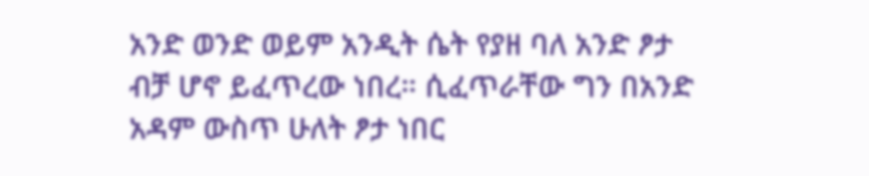አንድ ወንድ ወይም አንዲት ሴት የያዘ ባለ አንድ ፆታ ብቻ ሆኖ ይፈጥረው ነበረ። ሲፈጥራቸው ግን በአንድ አዳም ውስጥ ሁለት ፆታ ነበር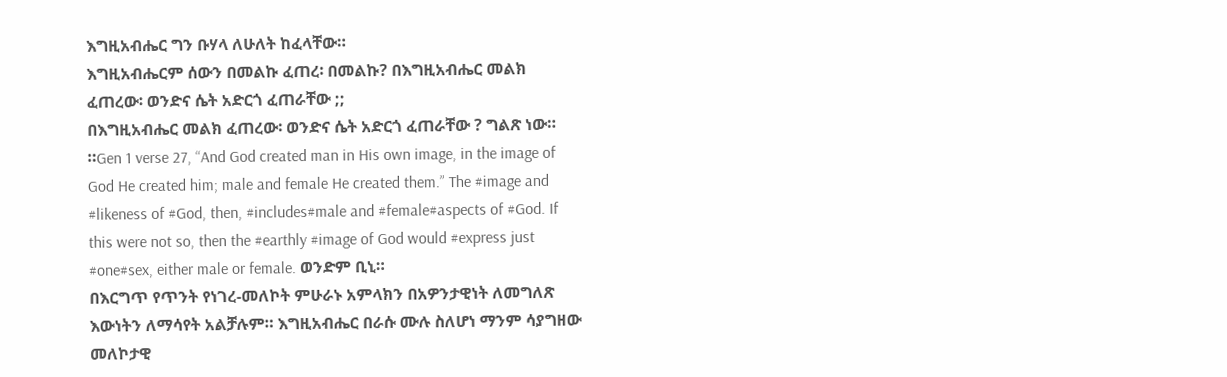እግዚአብሔር ግን ቡሃላ ለሁለት ከፈላቸው።
እግዚአብሔርም ሰውን በመልኩ ፈጠረ፡ በመልኩ? በእግዚአብሔር መልክ ፈጠረው፡ ወንድና ሴት አድርጎ ፈጠራቸው ;;
በእግዚአብሔር መልክ ፈጠረው፡ ወንድና ሴት አድርጎ ፈጠራቸው ? ግልጽ ነው። ።Gen 1 verse 27, “And God created man in His own image, in the image of God He created him; male and female He created them.” The #image and #likeness of #God, then, #includes#male and #female#aspects of #God. If this were not so, then the #earthly #image of God would #express just #one#sex, either male or female. ወንድም ቢኒ።
በእርግጥ የጥንት የነገረ-መለኮት ምሁራኑ አምላክን በአዎንታዊነት ለመግለጽ እውነትን ለማሳየት አልቻሉም። እግዚአብሔር በራሱ ሙሉ ስለሆነ ማንም ሳያግዘው መለኮታዊ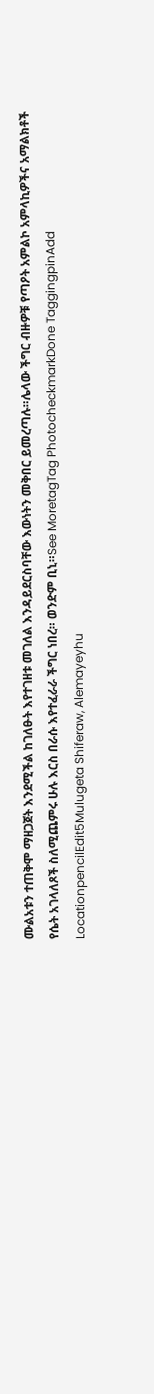ሙልአቱን ተጠቅሞ ማዘጋጀት እንደሚችል ከገለፁት እየተገዘቱ መገለል እንዳይደርስባቸው እውነትን መቅበር ይመረጣሉ።ሌላው ችግር ብዙዎቹ የጣዖት አምልኮ አምላኪዎችና አማልክቶች የሴት አገላለጾች ስለሚጨምሩ ሁሉ እርስ በራሱ እየተፈራራ ችግር ነበረ። ወንድም ቢኒ።See MoretagTag PhotocheckmarkDone TaggingpinAdd LocationpencilEdit5Mulugeta Shiferaw, Alemayeyhu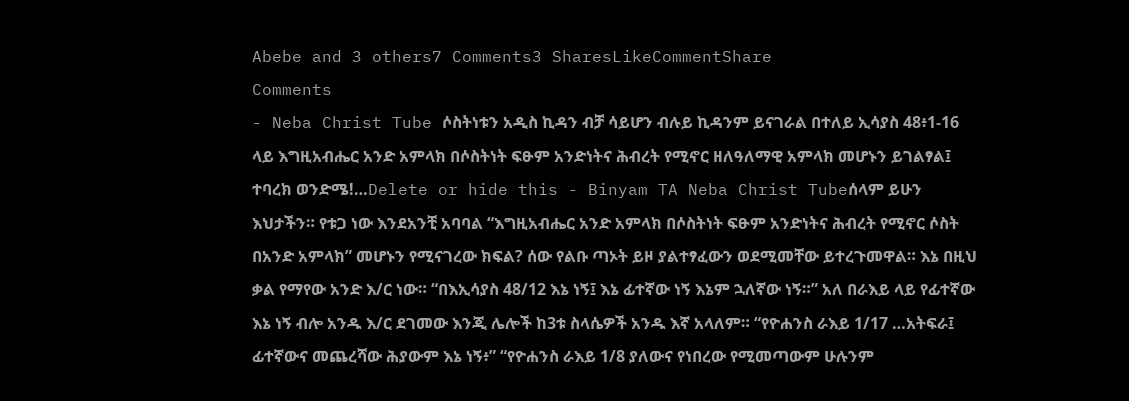Abebe and 3 others7 Comments3 SharesLikeCommentShare
Comments
- Neba Christ Tube ሶስትነቱን አዲስ ኪዳን ብቻ ሳይሆን ብሉይ ኪዳንም ይናገራል በተለይ ኢሳያስ 48፥1-16 ላይ እግዚአብሔር አንድ አምላክ በሶስትነት ፍፁም አንድነትና ሕብረት የሚኖር ዘለዓለማዊ አምላክ መሆኑን ይገልፃል፤
ተባረክ ወንድሜ!…Delete or hide this - Binyam TA Neba Christ Tubeሰላም ይሁን እህታችን። የቱጋ ነው እንደአንቺ አባባል “እግዚአብሔር አንድ አምላክ በሶስትነት ፍፁም አንድነትና ሕብረት የሚኖር ሶስት በአንድ አምላክ” መሆኑን የሚናገረው ክፍል? ሰው የልቡ ጣኦት ይዞ ያልተፃፈውን ወደሚመቸው ይተረጉመዋል። እኔ በዚህ ቃል የማየው አንድ እ/ር ነው። “በእኢሳያስ 48/12 እኔ ነኝ፤ እኔ ፊተኛው ነኝ እኔም ኋለኛው ነኝ።” አለ በራእይ ላይ የፊተኛው እኔ ነኝ ብሎ አንዱ እ/ር ደገመው እንጂ ሌሎች ከ3ቱ ስላሴዎች አንዱ እኛ አላለም። “የዮሐንስ ራእይ 1/17 …አትፍራ፤ ፊተኛውና መጨረሻው ሕያውም እኔ ነኝ፥” “የዮሐንስ ራእይ 1/8 ያለውና የነበረው የሚመጣውም ሁሉንም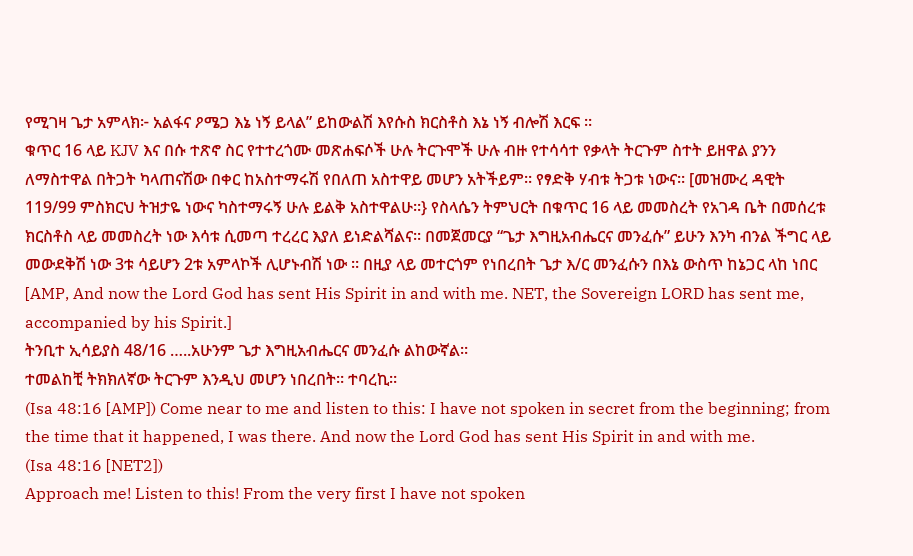የሚገዛ ጌታ አምላክ፦ አልፋና ዖሜጋ እኔ ነኝ ይላል” ይከውልሽ እየሱስ ክርስቶስ እኔ ነኝ ብሎሽ እርፍ ።
ቁጥር 16 ላይ KJV እና በሱ ተጽኖ ስር የተተረጎሙ መጽሐፍሶች ሁሉ ትርጉሞች ሁሉ ብዙ የተሳሳተ የቃላት ትርጉም ስተት ይዘዋል ያንን ለማስተዋል በትጋት ካላጠናሽው በቀር ከአስተማሩሽ የበለጠ አስተዋይ መሆን አትችይም። የፃድቅ ሃብቱ ትጋቱ ነውና። [መዝሙረ ዳዊት 119/99 ምስክርህ ትዝታዬ ነውና ካስተማሩኝ ሁሉ ይልቅ አስተዋልሁ።} የስላሴን ትምህርት በቁጥር 16 ላይ መመስረት የአገዳ ቤት በመሰረቱ ክርስቶስ ላይ መመስረት ነው እሳቱ ሲመጣ ተረረር እያለ ይነድልሻልና። በመጀመርያ “ጌታ እግዚአብሔርና መንፈሱ” ይሁን እንካ ብንል ችግር ላይ መውደቅሽ ነው 3ቱ ሳይሆን 2ቱ አምላኮች ሊሆኑብሽ ነው ። በዚያ ላይ መተርጎም የነበረበት ጌታ እ/ር መንፈሱን በእኔ ውስጥ ከኔጋር ላከ ነበር [AMP, And now the Lord God has sent His Spirit in and with me. NET, the Sovereign LORD has sent me, accompanied by his Spirit.]
ትንቢተ ኢሳይያስ 48/16 …..አሁንም ጌታ እግዚአብሔርና መንፈሱ ልከውኛል።
ተመልከቺ ትክክለኛው ትርጉም እንዲህ መሆን ነበረበት። ተባረኪ።
(Isa 48:16 [AMP]) Come near to me and listen to this: I have not spoken in secret from the beginning; from the time that it happened, I was there. And now the Lord God has sent His Spirit in and with me.
(Isa 48:16 [NET2])
Approach me! Listen to this! From the very first I have not spoken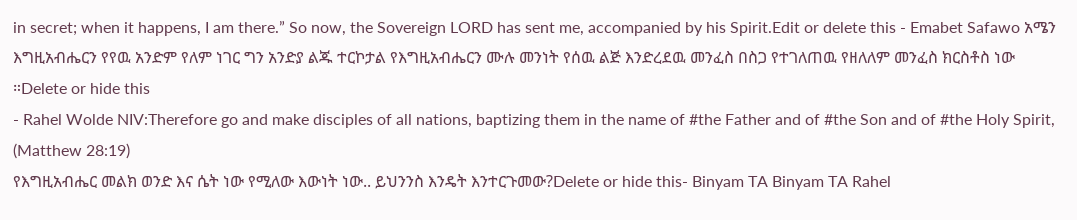in secret; when it happens, I am there.” So now, the Sovereign LORD has sent me, accompanied by his Spirit.Edit or delete this - Emabet Safawo አሜን እግዚአብሔርን የየዉ አንድም የለም ነገር ግን አንድያ ልጁ ተርኮታል የእግዚአብሔርን ሙሉ መንነት የሰዉ ልጅ እንድረደዉ መንፈስ በስጋ የተገለጠዉ የዘለለም መንፈስ ክርስቶስ ነው ።Delete or hide this
- Rahel Wolde NIV:Therefore go and make disciples of all nations, baptizing them in the name of #the Father and of #the Son and of #the Holy Spirit,
(Matthew 28:19)
የእግዚአብሔር መልክ ወንድ እና ሴት ነው የሚለው እውነት ነው.. ይህንንስ እንዴት እንተርጉመው?Delete or hide this- Binyam TA Binyam TA Rahel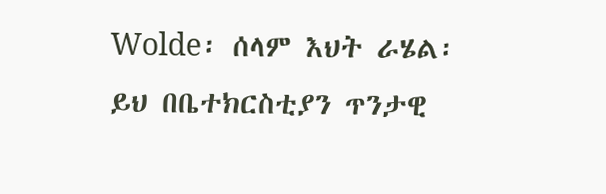Wolde፡ ሰላም እህት ራሄል፡ ይህ በቤተክርስቲያን ጥንታዊ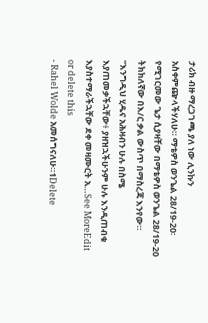ታሪክ ብዙ ማረጋገጫ ያለ ነው ሊንኩን አስቀምጬላችሃለሁ። ማቴዎስ ወንጌል 28/19-20፡ የሚገርመው ጌታ ሲያዛቸው በማቴዎስ ወንጌል 28/19-20 ትክክለኛው በእ/ር ቃል ውስጥ በማስረጃ እንየው። “እንግዲህ ሂዱና አሕዛብን ሁሉ በስሜ እያጠመቃችኋቸው፥ ያዘዝኋችሁንም ሁሉ እንዲጠብቁ እያስተማራችኋቸው ደቀ መዛሙርት አ…See MoreEdit or delete this
- Rahel Wolde አመሰግናለሁ።1Delete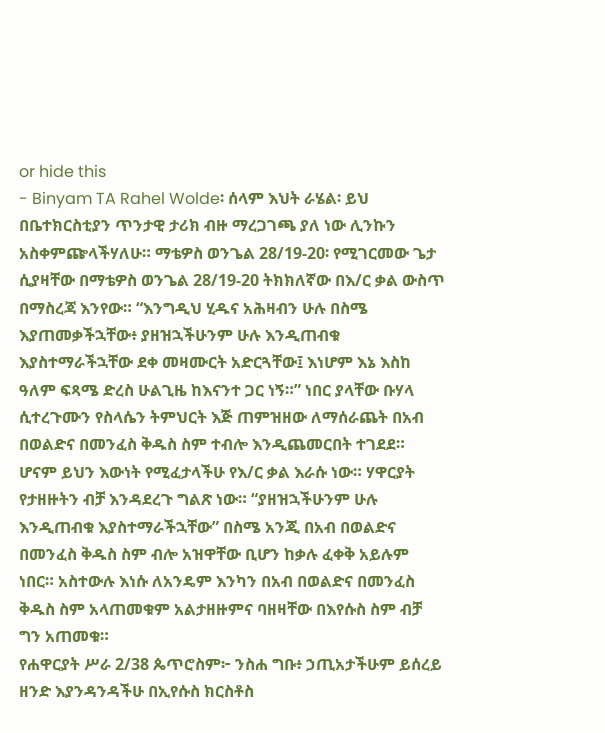or hide this
- Binyam TA Rahel Wolde፡ ሰላም እህት ራሄል፡ ይህ በቤተክርስቲያን ጥንታዊ ታሪክ ብዙ ማረጋገጫ ያለ ነው ሊንኩን አስቀምጬላችሃለሁ። ማቴዎስ ወንጌል 28/19-20፡ የሚገርመው ጌታ ሲያዛቸው በማቴዎስ ወንጌል 28/19-20 ትክክለኛው በእ/ር ቃል ውስጥ በማስረጃ እንየው። “እንግዲህ ሂዱና አሕዛብን ሁሉ በስሜ እያጠመቃችኋቸው፥ ያዘዝኋችሁንም ሁሉ እንዲጠብቁ እያስተማራችኋቸው ደቀ መዛሙርት አድርጓቸው፤ እነሆም እኔ እስከ ዓለም ፍጻሜ ድረስ ሁልጊዜ ከእናንተ ጋር ነኝ።” ነበር ያላቸው ቡሃላ ሲተረጉሙን የስላሴን ትምህርት እጅ ጠምዝዘው ለማሰራጨት በአብ በወልድና በመንፈስ ቅዱስ ስም ተብሎ እንዲጨመርበት ተገደደ። ሆናም ይህን እውነት የሚፈታላችሁ የእ/ር ቃል እራሱ ነው። ሃዋርያት የታዘዙትን ብቻ እንዳደረጉ ግልጽ ነው። “ያዘዝኋችሁንም ሁሉ እንዲጠብቁ እያስተማራችኋቸው” በስሜ አንጂ በአብ በወልድና በመንፈስ ቅዱስ ስም ብሎ አዝዋቸው ቢሆን ከቃሉ ፈቀቅ አይሉም ነበር። አስተውሉ እነሱ ለአንዴም እንካን በአብ በወልድና በመንፈስ ቅዱስ ስም አላጠመቁም አልታዘዙምና ባዘዛቸው በእየሱስ ስም ብቻ ግን አጠመቁ።
የሐዋርያት ሥራ 2/38 ጴጥሮስም፦ ንስሐ ግቡ፥ ኃጢአታችሁም ይሰረይ ዘንድ እያንዳንዳችሁ በኢየሱስ ክርስቶስ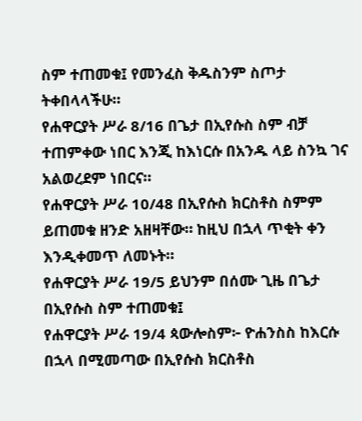ስም ተጠመቁ፤ የመንፈስ ቅዱስንም ስጦታ ትቀበላላችሁ።
የሐዋርያት ሥራ 8/16 በጌታ በኢየሱስ ስም ብቻ ተጠምቀው ነበር እንጂ ከእነርሱ በአንዱ ላይ ስንኳ ገና አልወረደም ነበርና።
የሐዋርያት ሥራ 10/48 በኢየሱስ ክርስቶስ ስምም ይጠመቁ ዘንድ አዘዛቸው። ከዚህ በኋላ ጥቂት ቀን እንዲቀመጥ ለመኑት።
የሐዋርያት ሥራ 19/5 ይህንም በሰሙ ጊዜ በጌታ በኢየሱስ ስም ተጠመቁ፤
የሐዋርያት ሥራ 19/4 ጳውሎስም፦ ዮሐንስስ ከእርሱ በኋላ በሚመጣው በኢየሱስ ክርስቶስ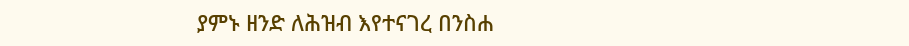ያምኑ ዘንድ ለሕዝብ እየተናገረ በንስሐ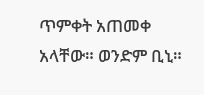ጥምቀት አጠመቀ አላቸው። ወንድም ቢኒ።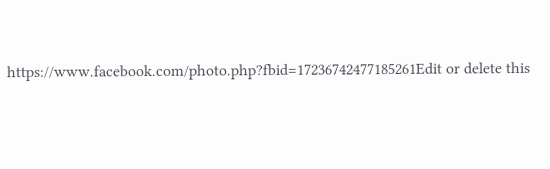https://www.facebook.com/photo.php?fbid=17236742477185261Edit or delete this